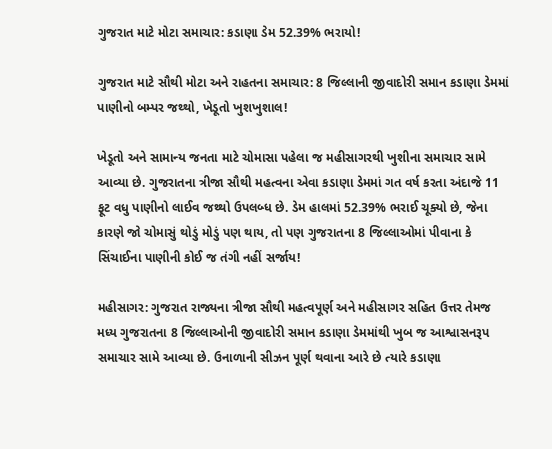ગુજરાત માટે મોટા સમાચાર: કડાણા ડેમ 52.39% ભરાયો!

ગુજરાત માટે સૌથી મોટા અને રાહતના સમાચાર: 8 જિલ્લાની જીવાદોરી સમાન કડાણા ડેમમાં પાણીનો બમ્પર જથ્થો, ખેડૂતો ખુશખુશાલ!

ખેડૂતો અને સામાન્ય જનતા માટે ચોમાસા પહેલા જ મહીસાગરથી ખુશીના સમાચાર સામે આવ્યા છે. ગુજરાતના ત્રીજા સૌથી મહત્વના એવા કડાણા ડેમમાં ગત વર્ષ કરતા અંદાજે 11 ફૂટ વધુ પાણીનો લાઈવ જથ્થો ઉપલબ્ધ છે. ડેમ હાલમાં 52.39% ભરાઈ ચૂક્યો છે, જેના કારણે જો ચોમાસું થોડું મોડું પણ થાય, તો પણ ગુજરાતના 8 જિલ્લાઓમાં પીવાના કે સિંચાઈના પાણીની કોઈ જ તંગી નહીં સર્જાય!

મહીસાગર: ગુજરાત રાજ્યના ત્રીજા સૌથી મહત્વપૂર્ણ અને મહીસાગર સહિત ઉત્તર તેમજ મધ્ય ગુજરાતના 8 જિલ્લાઓની જીવાદોરી સમાન કડાણા ડેમમાંથી ખુબ જ આશ્વાસનરૂપ સમાચાર સામે આવ્યા છે. ઉનાળાની સીઝન પૂર્ણ થવાના આરે છે ત્યારે કડાણા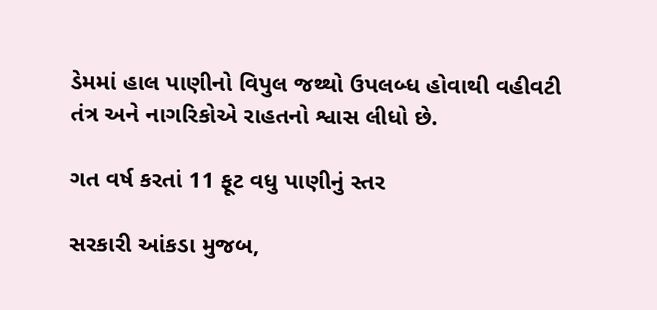ડેમમાં હાલ પાણીનો વિપુલ જથ્થો ઉપલબ્ધ હોવાથી વહીવટી તંત્ર અને નાગરિકોએ રાહતનો શ્વાસ લીધો છે.

ગત વર્ષ કરતાં 11 ફૂટ વધુ પાણીનું સ્તર

સરકારી આંકડા મુજબ,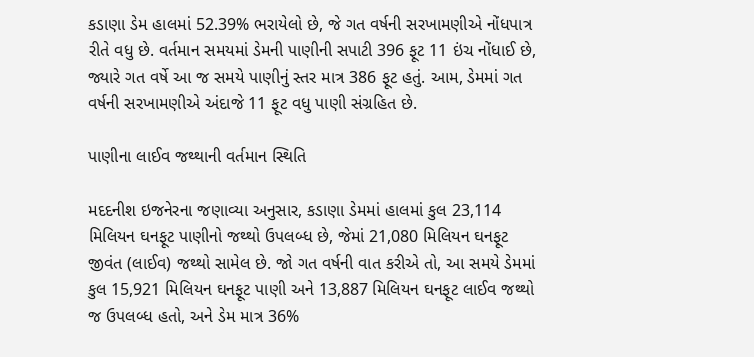કડાણા ડેમ હાલમાં 52.39% ભરાયેલો છે, જે ગત વર્ષની સરખામણીએ નોંધપાત્ર રીતે વધુ છે. વર્તમાન સમયમાં ડેમની પાણીની સપાટી 396 ફૂટ 11 ઇંચ નોંધાઈ છે, જ્યારે ગત વર્ષે આ જ સમયે પાણીનું સ્તર માત્ર 386 ફૂટ હતું. આમ, ડેમમાં ગત વર્ષની સરખામણીએ અંદાજે 11 ફૂટ વધુ પાણી સંગ્રહિત છે.

પાણીના લાઈવ જથ્થાની વર્તમાન સ્થિતિ

મદદનીશ ઇજનેરના જણાવ્યા અનુસાર, કડાણા ડેમમાં હાલમાં કુલ 23,114 મિલિયન ઘનફૂટ પાણીનો જથ્થો ઉપલબ્ધ છે, જેમાં 21,080 મિલિયન ઘનફૂટ જીવંત (લાઈવ) જથ્થો સામેલ છે. જો ગત વર્ષની વાત કરીએ તો, આ સમયે ડેમમાં કુલ 15,921 મિલિયન ઘનફૂટ પાણી અને 13,887 મિલિયન ઘનફૂટ લાઈવ જથ્થો જ ઉપલબ્ધ હતો, અને ડેમ માત્ર 36%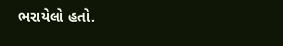ભરાયેલો હતો.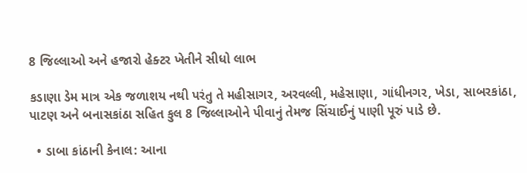8 જિલ્લાઓ અને હજારો હેક્ટર ખેતીને સીધો લાભ

કડાણા ડેમ માત્ર એક જળાશય નથી પરંતુ તે મહીસાગર, અરવલ્લી, મહેસાણા, ગાંધીનગર, ખેડા, સાબરકાંઠા, પાટણ અને બનાસકાંઠા સહિત કુલ 8 જિલ્લાઓને પીવાનું તેમજ સિંચાઈનું પાણી પૂરું પાડે છે.

  • ડાબા કાંઠાની કેનાલ: આના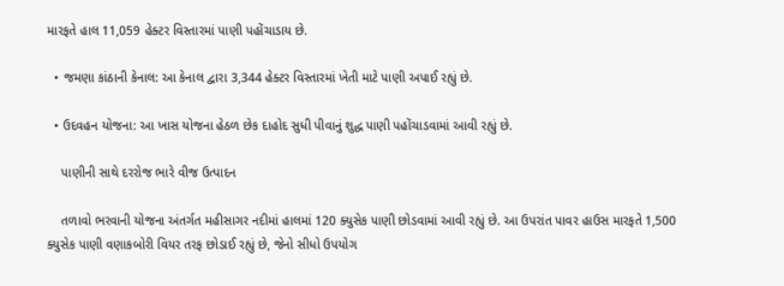મારફતે હાલ 11,059 હેક્ટર વિસ્તારમાં પાણી પહોંચાડાય છે.

  • જમણા કાંઠાની કેનાલ: આ કેનાલ દ્વારા 3,344 હેક્ટર વિસ્તારમાં ખેતી માટે પાણી અપાઈ રહ્યું છે.

  • ઉદવહન યોજના: આ ખાસ યોજના હેઠળ છેક દાહોદ સુધી પીવાનું શુદ્ધ પાણી પહોંચાડવામાં આવી રહ્યું છે.

    પાણીની સાથે દરરોજ ભારે વીજ ઉત્પાદન

    તળાવો ભરવાની યોજના અંતર્ગત મહીસાગર નદીમાં હાલમાં 120 ક્યુસેક પાણી છોડવામાં આવી રહ્યું છે. આ ઉપરાંત પાવર હાઉસ મારફતે 1,500 ક્યુસેક પાણી વણાકબોરી વિયર તરફ છોડાઈ રહ્યું છે, જેનો સીધો ઉપયોગ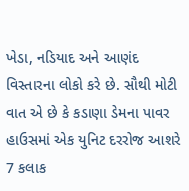ખેડા, નડિયાદ અને આણંદ વિસ્તારના લોકો કરે છે. સૌથી મોટી વાત એ છે કે કડાણા ડેમના પાવર હાઉસમાં એક યુનિટ દરરોજ આશરે 7 કલાક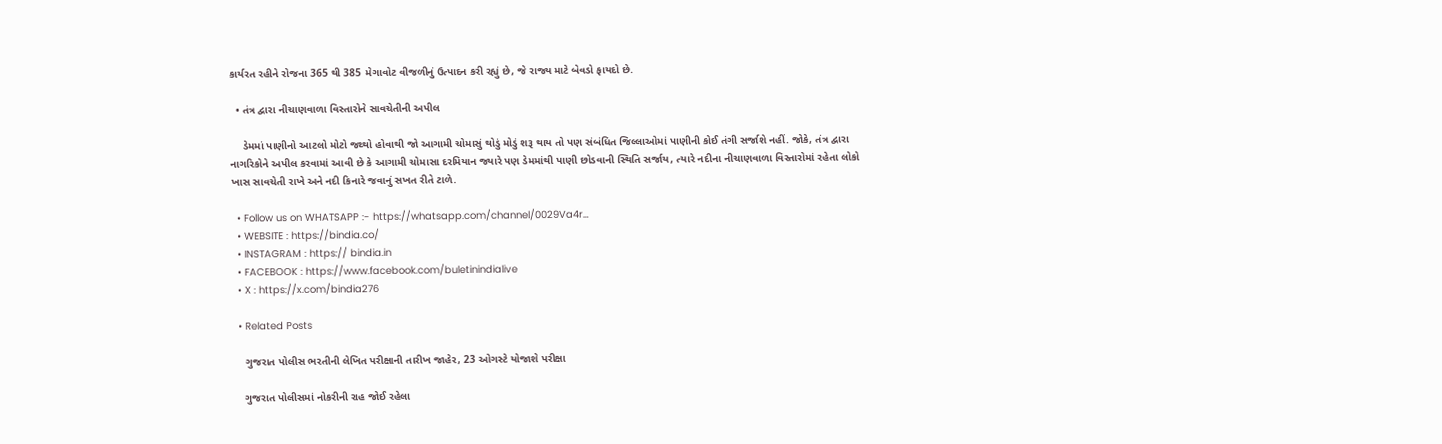કાર્યરત રહીને રોજના 365 થી 385 મેગાવોટ વીજળીનું ઉત્પાદન કરી રહ્યું છે, જે રાજ્ય માટે બેવડો ફાયદો છે.

  • તંત્ર દ્વારા નીચાણવાળા વિસ્તારોને સાવચેતીની અપીલ

    ડેમમાં પાણીનો આટલો મોટો જથ્થો હોવાથી જો આગામી ચોમાસું થોડું મોડું શરૂ થાય તો પણ સંબંધિત જિલ્લાઓમાં પાણીની કોઈ તંગી સર્જાશે નહીં. જોકે, તંત્ર દ્વારા નાગરિકોને અપીલ કરવામાં આવી છે કે આગામી ચોમાસા દરમિયાન જ્યારે પણ ડેમમાંથી પાણી છોડવાની સ્થિતિ સર્જાય, ત્યારે નદીના નીચાણવાળા વિસ્તારોમાં રહેતા લોકો ખાસ સાવચેતી રાખે અને નદી કિનારે જવાનું સખત રીતે ટાળે.

  • Follow us on WHATSAPP :- https://whatsapp.com/channel/0029Va4r…
  • WEBSITE : https://bindia.co/
  • INSTAGRAM : https:// bindia.in
  • FACEBOOK : https://www.facebook.com/buletinindialive
  • X : https://x.com/bindia276

  • Related Posts

    ગુજરાત પોલીસ ભરતીની લેખિત પરીક્ષાની તારીખ જાહેર, 23 ઓગસ્ટે યોજાશે પરીક્ષા

    ગુજરાત પોલીસમાં નોકરીની રાહ જોઈ રહેલા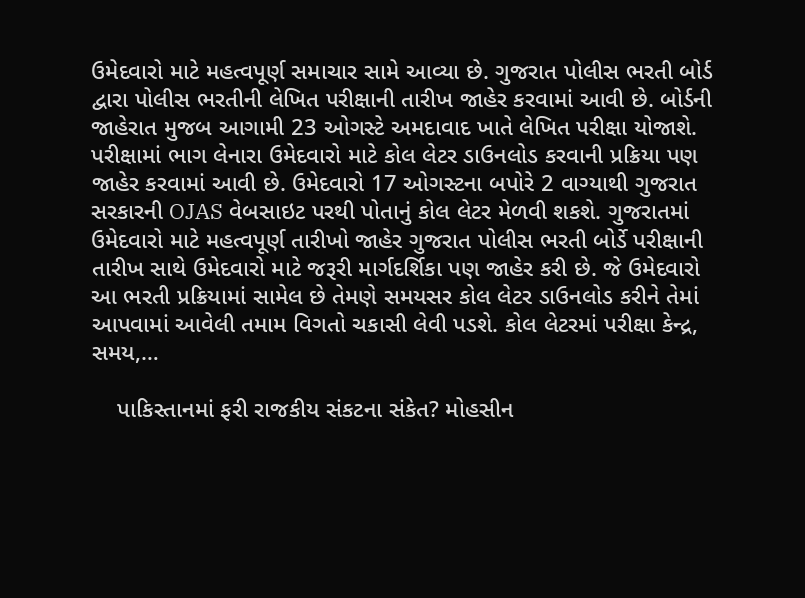ઉમેદવારો માટે મહત્વપૂર્ણ સમાચાર સામે આવ્યા છે. ગુજરાત પોલીસ ભરતી બોર્ડ દ્વારા પોલીસ ભરતીની લેખિત પરીક્ષાની તારીખ જાહેર કરવામાં આવી છે. બોર્ડની જાહેરાત મુજબ આગામી 23 ઓગસ્ટે અમદાવાદ ખાતે લેખિત પરીક્ષા યોજાશે. પરીક્ષામાં ભાગ લેનારા ઉમેદવારો માટે કોલ લેટર ડાઉનલોડ કરવાની પ્રક્રિયા પણ જાહેર કરવામાં આવી છે. ઉમેદવારો 17 ઓગસ્ટના બપોરે 2 વાગ્યાથી ગુજરાત સરકારની OJAS વેબસાઇટ પરથી પોતાનું કોલ લેટર મેળવી શકશે. ગુજરાતમાં ઉમેદવારો માટે મહત્વપૂર્ણ તારીખો જાહેર ગુજરાત પોલીસ ભરતી બોર્ડે પરીક્ષાની તારીખ સાથે ઉમેદવારો માટે જરૂરી માર્ગદર્શિકા પણ જાહેર કરી છે. જે ઉમેદવારો આ ભરતી પ્રક્રિયામાં સામેલ છે તેમણે સમયસર કોલ લેટર ડાઉનલોડ કરીને તેમાં આપવામાં આવેલી તમામ વિગતો ચકાસી લેવી પડશે. કોલ લેટરમાં પરીક્ષા કેન્દ્ર, સમય,…

    પાકિસ્તાનમાં ફરી રાજકીય સંકટના સંકેત? મોહસીન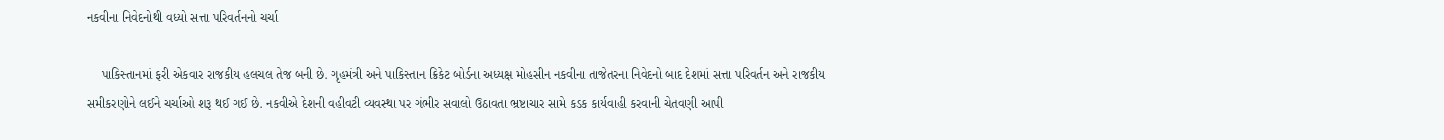નકવીના નિવેદનોથી વધ્યો સત્તા પરિવર્તનનો ચર્ચા

    પાકિસ્તાનમાં ફરી એકવાર રાજકીય હલચલ તેજ બની છે. ગૃહમંત્રી અને પાકિસ્તાન ક્રિકેટ બોર્ડના અધ્યક્ષ મોહસીન નકવીના તાજેતરના નિવેદનો બાદ દેશમાં સત્તા પરિવર્તન અને રાજકીય સમીકરણોને લઈને ચર્ચાઓ શરૂ થઈ ગઈ છે. નકવીએ દેશની વહીવટી વ્યવસ્થા પર ગંભીર સવાલો ઉઠાવતા ભ્રષ્ટાચાર સામે કડક કાર્યવાહી કરવાની ચેતવણી આપી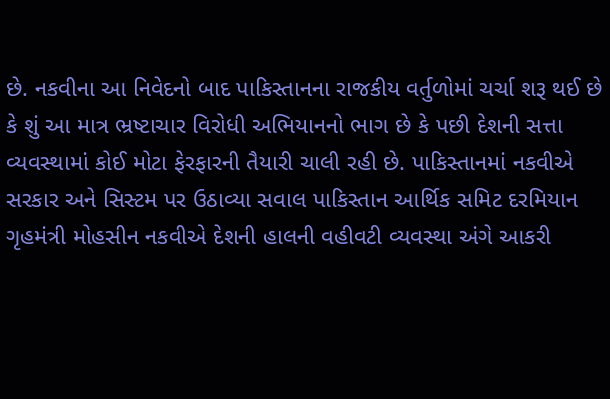છે. નકવીના આ નિવેદનો બાદ પાકિસ્તાનના રાજકીય વર્તુળોમાં ચર્ચા શરૂ થઈ છે કે શું આ માત્ર ભ્રષ્ટાચાર વિરોધી અભિયાનનો ભાગ છે કે પછી દેશની સત્તા વ્યવસ્થામાં કોઈ મોટા ફેરફારની તૈયારી ચાલી રહી છે. પાકિસ્તાનમાં નકવીએ સરકાર અને સિસ્ટમ પર ઉઠાવ્યા સવાલ પાકિસ્તાન આર્થિક સમિટ દરમિયાન ગૃહમંત્રી મોહસીન નકવીએ દેશની હાલની વહીવટી વ્યવસ્થા અંગે આકરી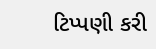ટિપ્પણી કરી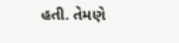હતી. તેમણે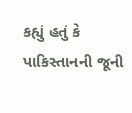કહ્યું હતું કે પાકિસ્તાનની જૂની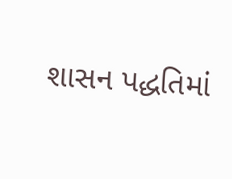શાસન પદ્ધતિમાં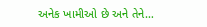અનેક ખામીઓ છે અને તેને…